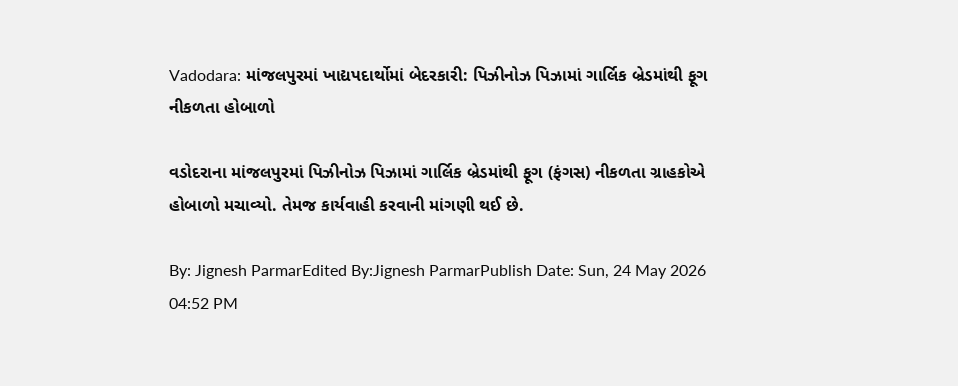Vadodara: માંજલપુરમાં ખાદ્યપદાર્થોમાં બેદરકારી: પિઝીનોઝ પિઝામાં ગાર્લિક બ્રેડમાંથી ફૂગ નીકળતા હોબાળો

વડોદરાના માંજલપુરમાં પિઝીનોઝ પિઝામાં ગાર્લિક બ્રેડમાંથી ફૂગ (ફંગસ) નીકળતા ગ્રાહકોએ હોબાળો મચાવ્યો. તેમજ કાર્યવાહી કરવાની માંગણી થઈ છે.

By: Jignesh ParmarEdited By:Jignesh ParmarPublish Date: Sun, 24 May 2026 04:52 PM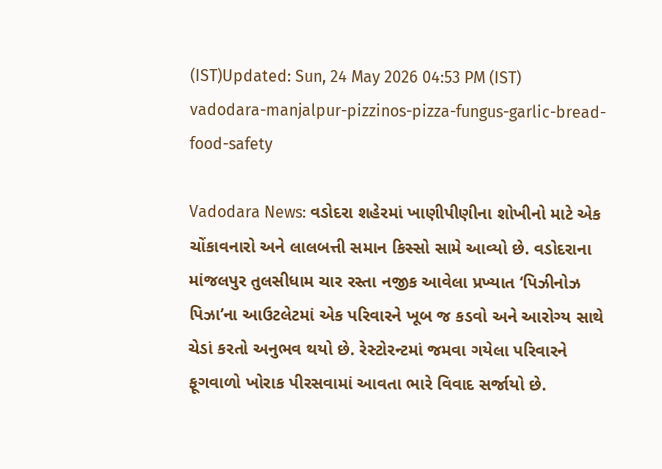(IST)Updated: Sun, 24 May 2026 04:53 PM (IST)
vadodara-manjalpur-pizzinos-pizza-fungus-garlic-bread-food-safety

Vadodara News: વડોદરા શહેરમાં ખાણીપીણીના શોખીનો માટે એક ચોંકાવનારો અને લાલબત્તી સમાન કિસ્સો સામે આવ્યો છે. વડોદરાના માંજલપુર તુલસીધામ ચાર રસ્તા નજીક આવેલા પ્રખ્યાત ‘પિઝીનોઝ પિઝા’ના આઉટલેટમાં એક પરિવારને ખૂબ જ કડવો અને આરોગ્ય સાથે ચેડાં કરતો અનુભવ થયો છે. રેસ્ટોરન્ટમાં જમવા ગયેલા પરિવારને ફૂગવાળો ખોરાક પીરસવામાં આવતા ભારે વિવાદ સર્જાયો છે.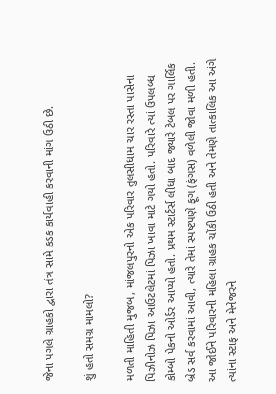જેના પગલે ગ્રાહકો દ્વારા તંત્ર સામે કડક કાર્યવાહી કરવાની માંગ ઉઠી છે.

શું હતો સમગ્ર મામલો?

મળતી માહિતી મુજબ, માંજલપુરનો એક પરિવાર તુલસીધામ ચાર રસ્તા પાસેના પિઝીનોઝ પિઝા આઉટલેટમાં પિઝા ખાવા માટે ગયો હતો. પરિવારે ત્યાં ઉપલબ્ધ કોમ્બો પેકનો ઓર્ડર આપ્યો હતો. પ્રથમ સ્ટાર્ટર્સ લીધા બાદ જ્યારે ટેબલ પર ગાર્લિક બ્રેડ સર્વ કરવામાં આવી, ત્યારે તેમાં સ્પષ્ટપણે ફૂગ (ફંગસ) વળેલી જોવા મળી હતી. આ જોઈને પરિવારની મહિલા ગ્રાહક ચોંકી ઉઠી હતી અને તેમણે તાત્કાલિક આ અંગે ત્યાંના સ્ટાફ અને મેનેજરને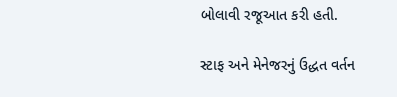બોલાવી રજૂઆત કરી હતી.

સ્ટાફ અને મેનેજરનું ઉદ્ધત વર્તન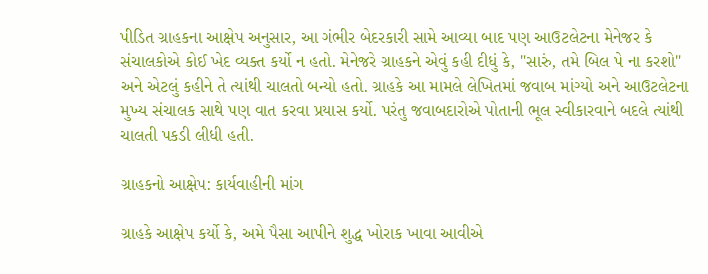પીડિત ગ્રાહકના આક્ષેપ અનુસાર, આ ગંભીર બેદરકારી સામે આવ્યા બાદ પણ આઉટલેટના મેનેજર કે સંચાલકોએ કોઈ ખેદ વ્યક્ત કર્યો ન હતો. મેનેજરે ગ્રાહકને એવું કહી દીધું કે, "સારું, તમે બિલ પે ના કરશો" અને એટલું કહીને તે ત્યાંથી ચાલતો બન્યો હતો. ગ્રાહકે આ મામલે લેખિતમાં જવાબ માંગ્યો અને આઉટલેટના મુખ્ય સંચાલક સાથે પણ વાત કરવા પ્રયાસ કર્યો. પરંતુ જવાબદારોએ પોતાની ભૂલ સ્વીકારવાને બદલે ત્યાંથી ચાલતી પકડી લીધી હતી.

ગ્રાહકનો આક્ષેપ: કાર્યવાહીની માંગ

ગ્રાહકે આક્ષેપ કર્યો કે, અમે પૈસા આપીને શુદ્ધ ખોરાક ખાવા આવીએ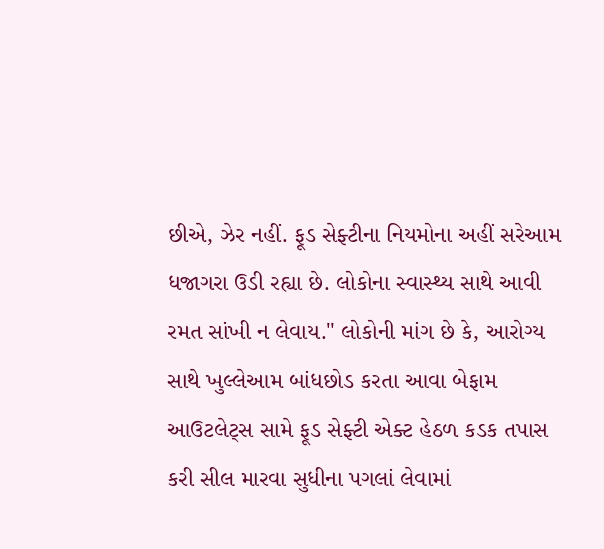છીએ, ઝેર નહીં. ફૂડ સેફ્ટીના નિયમોના અહીં સરેઆમ ધજાગરા ઉડી રહ્યા છે. લોકોના સ્વાસ્થ્ય સાથે આવી રમત સાંખી ન લેવાય." લોકોની માંગ છે કે, આરોગ્ય સાથે ખુલ્લેઆમ બાંધછોડ કરતા આવા બેફામ આઉટલેટ્સ સામે ફૂડ સેફ્ટી એક્ટ હેઠળ કડક તપાસ કરી સીલ મારવા સુધીના પગલાં લેવામાં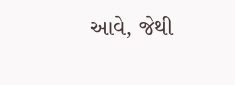આવે, જેથી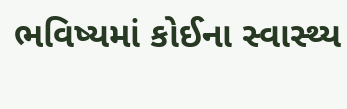ભવિષ્યમાં કોઈના સ્વાસ્થ્ય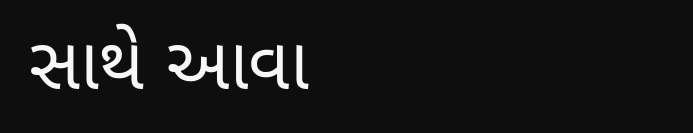સાથે આવા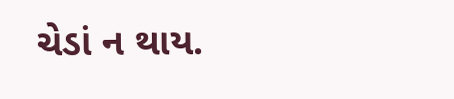ચેડાં ન થાય.